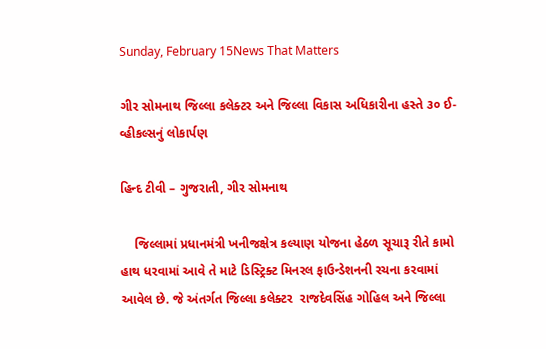Sunday, February 15News That Matters

ગીર સોમનાથ જિલ્લા કલેક્ટર અને જિલ્લા વિકાસ અધિકારીના હસ્તે ૩૦ ઈ-વ્હીકલ્સનું લોકાર્પણ

હિન્દ ટીવી – ગુજરાતી, ગીર સોમનાથ

    જિલ્લામાં પ્રધાનમંત્રી ખનીજક્ષેત્ર કલ્યાણ યોજના હેઠળ સૂચારૂ રીતે કામો હાથ ધરવામાં આવે તે માટે ડિસ્ટ્રિક્ટ મિનરલ ફાઉન્ડેશનની રચના કરવામાં આવેલ છે. જે અંતર્ગત જિલ્લા કલેક્ટર  રાજદેવસિંહ ગોહિલ અને જિલ્લા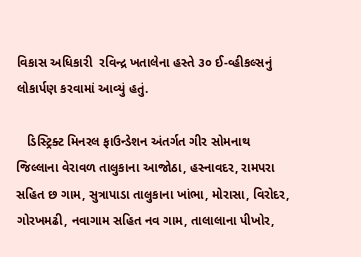વિકાસ અધિકારી  રવિન્દ્ર ખતાલેના હસ્તે ૩૦ ઈ-વ્હીકલ્સનું લોકાર્પણ કરવામાં આવ્યું હતું.

   ડિસ્ટ્રિક્ટ મિનરલ ફાઉન્ડેશન અંતર્ગત ગીર સોમનાથ જિલ્લાના વેરાવળ તાલુકાના આજોઠા, હસ્નાવદર, રામપરા સહિત છ ગામ, સુત્રાપાડા તાલુકાના ખાંભા, મોરાસા, વિરોદર, ગોરખમઢી, નવાગામ સહિત નવ ગામ, તાલાલાના પીખોર,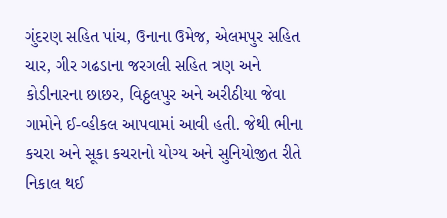ગુંદરણ સહિત પાંચ, ઉનાના ઉમેજ, એલમપુર સહિત ચાર, ગીર ગઢડાના જરગલી સહિત ત્રણ અને કોડીનારના છાછર, વિઠ્ઠલપુર અને અરીઠીયા જેવા ગામોને ઈ-વ્હીકલ આપવામાં આવી હતી. જેથી ભીના કચરા અને સૂકા કચરાનો યોગ્ય અને સુનિયોજીત રીતે નિકાલ થઈ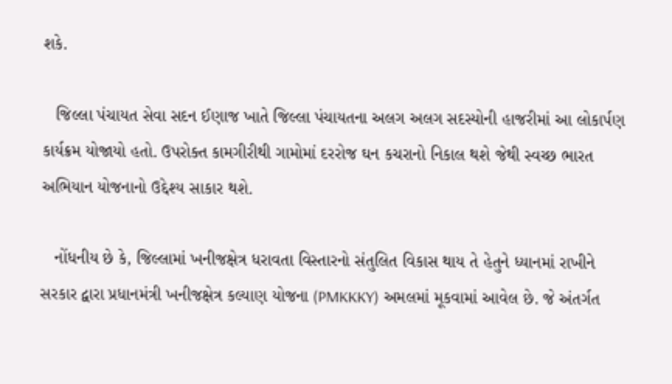શકે.

   જિલ્લા પંચાયત સેવા સદન ઈણાજ ખાતે જિલ્લા પંચાયતના અલગ અલગ સદસ્યોની હાજરીમાં આ લોકાર્પણ કાર્યક્રમ યોજાયો હતો. ઉપરોક્ત કામગીરીથી ગામોમાં દરરોજ ઘન કચરાનો નિકાલ થશે જેથી સ્વચ્છ ભારત અભિયાન યોજનાનો ઉદ્દેશ્ય સાકાર થશે.

   નોંધનીય છે કે, જિલ્લામાં ખનીજક્ષેત્ર ધરાવતા વિસ્તારનો સંતુલિત વિકાસ થાય તે હેતુને ધ્યાનમાં રાખીને સરકાર દ્વારા પ્રધાનમંત્રી ખનીજક્ષેત્ર કલ્યાણ યોજના (PMKKKY) અમલમાં મૂકવામાં આવેલ છે. જે અંતર્ગત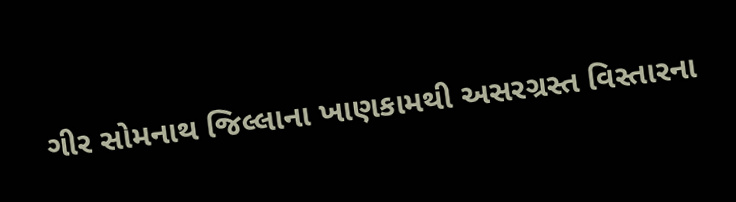ગીર સોમનાથ જિલ્લાના ખાણકામથી અસરગ્રસ્ત વિસ્તારના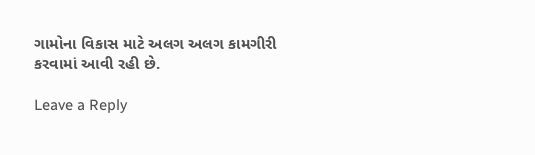ગામોના વિકાસ માટે અલગ અલગ કામગીરી કરવામાં આવી રહી છે.

Leave a Reply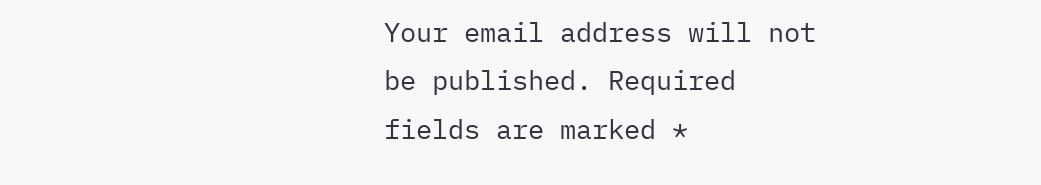Your email address will not be published. Required fields are marked *